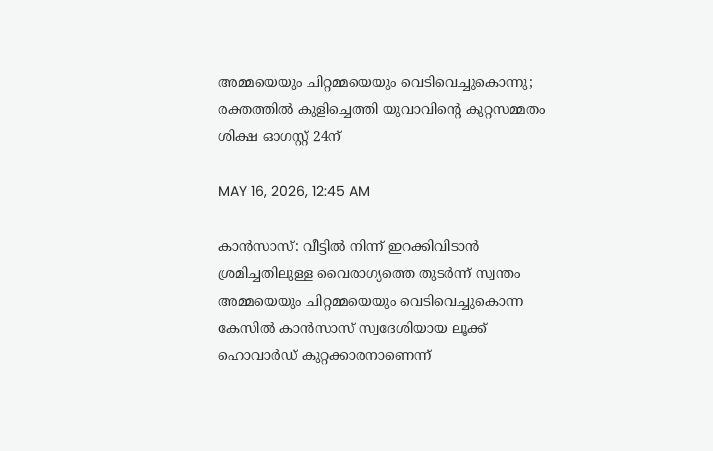അമ്മയെയും ചിറ്റമ്മയെയും വെടിവെച്ചുകൊന്നു; രക്തത്തിൽ കുളിച്ചെത്തി യുവാവിന്റെ കുറ്റസമ്മതം ശിക്ഷ ഓഗസ്റ്റ് 24ന്

MAY 16, 2026, 12:45 AM

കാൻസാസ്: വീട്ടിൽ നിന്ന് ഇറക്കിവിടാൻ ശ്രമിച്ചതിലുള്ള വൈരാഗ്യത്തെ തുടർന്ന് സ്വന്തം അമ്മയെയും ചിറ്റമ്മയെയും വെടിവെച്ചുകൊന്ന കേസിൽ കാൻസാസ് സ്വദേശിയായ ലൂക്ക് ഹൊവാർഡ് കുറ്റക്കാരനാണെന്ന്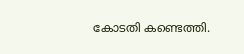കോടതി കണ്ടെത്തി.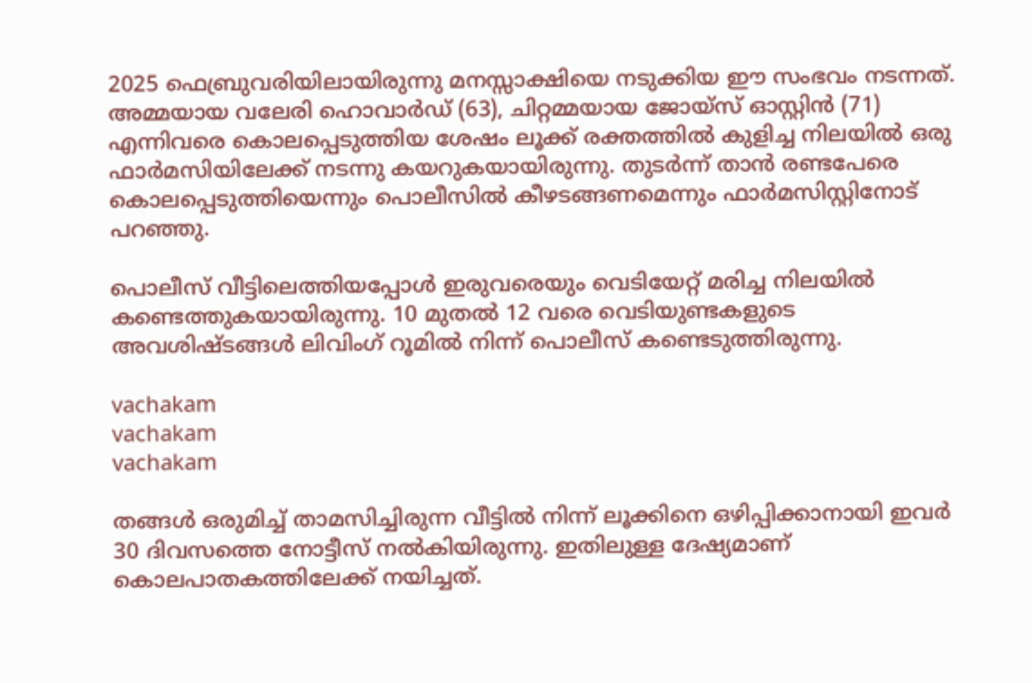2025 ഫെബ്രുവരിയിലായിരുന്നു മനസ്സാക്ഷിയെ നടുക്കിയ ഈ സംഭവം നടന്നത്. അമ്മയായ വലേരി ഹൊവാർഡ് (63), ചിറ്റമ്മയായ ജോയ്‌സ് ഓസ്റ്റിൻ (71) എന്നിവരെ കൊലപ്പെടുത്തിയ ശേഷം ലൂക്ക് രക്തത്തിൽ കുളിച്ച നിലയിൽ ഒരു ഫാർമസിയിലേക്ക് നടന്നു കയറുകയായിരുന്നു. തുടർന്ന് താൻ രണ്ടപേരെ കൊലപ്പെടുത്തിയെന്നും പൊലീസിൽ കീഴടങ്ങണമെന്നും ഫാർമസിസ്റ്റിനോട് പറഞ്ഞു.

പൊലീസ് വീട്ടിലെത്തിയപ്പോൾ ഇരുവരെയും വെടിയേറ്റ് മരിച്ച നിലയിൽ കണ്ടെത്തുകയായിരുന്നു. 10 മുതൽ 12 വരെ വെടിയുണ്ടകളുടെ അവശിഷ്ടങ്ങൾ ലിവിംഗ് റൂമിൽ നിന്ന് പൊലീസ് കണ്ടെടുത്തിരുന്നു.

vachakam
vachakam
vachakam

തങ്ങൾ ഒരുമിച്ച് താമസിച്ചിരുന്ന വീട്ടിൽ നിന്ന് ലൂക്കിനെ ഒഴിപ്പിക്കാനായി ഇവർ 30 ദിവസത്തെ നോട്ടീസ് നൽകിയിരുന്നു. ഇതിലുള്ള ദേഷ്യമാണ് കൊലപാതകത്തിലേക്ക് നയിച്ചത്.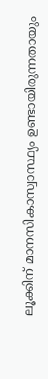ലൂക്കിന് മാനസികാസ്വാസ്ഥ്യം ഉണ്ടായിരുന്നതായും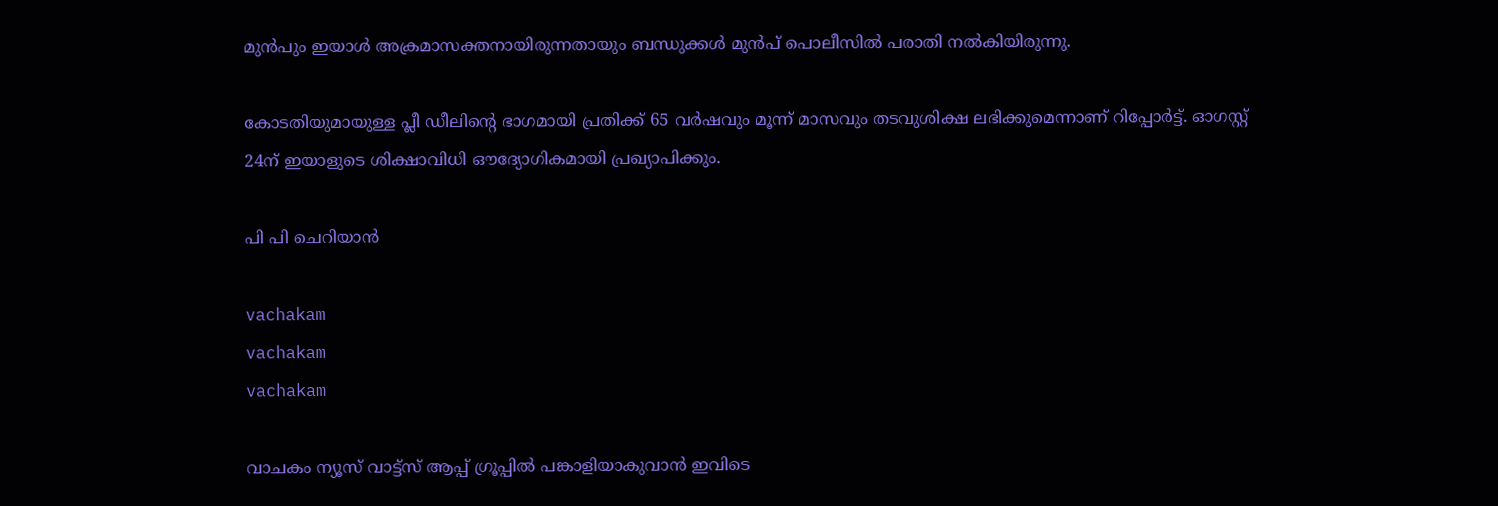മുൻപും ഇയാൾ അക്രമാസക്തനായിരുന്നതായും ബന്ധുക്കൾ മുൻപ് പൊലീസിൽ പരാതി നൽകിയിരുന്നു.

കോടതിയുമായുള്ള പ്ലീ ഡീലിന്റെ ഭാഗമായി പ്രതിക്ക് 65 വർഷവും മൂന്ന് മാസവും തടവുശിക്ഷ ലഭിക്കുമെന്നാണ് റിപ്പോർട്ട്. ഓഗസ്റ്റ് 24ന് ഇയാളുടെ ശിക്ഷാവിധി ഔദ്യോഗികമായി പ്രഖ്യാപിക്കും.

പി പി ചെറിയാൻ

vachakam
vachakam
vachakam

വാചകം ന്യൂസ് വാട്ട്സ് ആപ്പ് ഗ്രൂപ്പിൽ പങ്കാളിയാകുവാൻ ഇവിടെ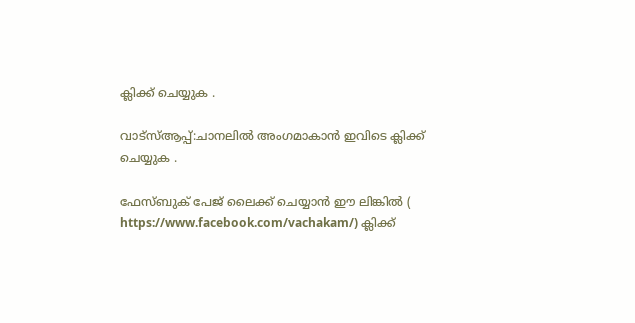ക്ലിക്ക് ചെയ്യുക .

വാട്സ്ആപ്പ്:ചാനലിൽ അംഗമാകാൻ ഇവിടെ ക്ലിക്ക് ചെയ്യുക .

ഫേസ്ബുക് പേജ് ലൈക്ക് ചെയ്യാൻ ഈ ലിങ്കിൽ (
https://www.facebook.com/vachakam/) ക്ലിക്ക്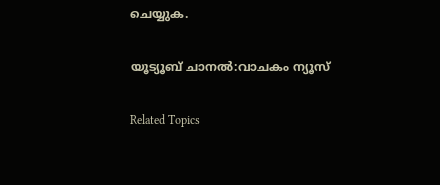ചെയ്യുക.

യൂട്യൂബ് ചാനൽ:വാചകം ന്യൂസ്

Related Topics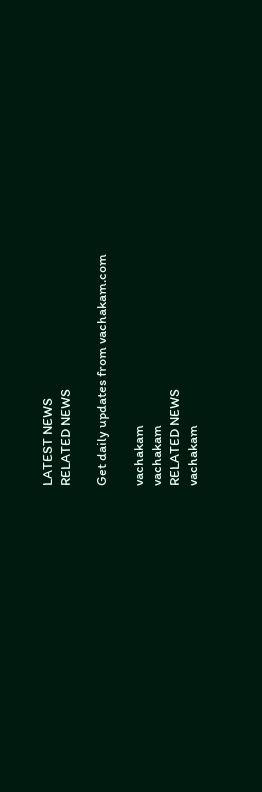LATEST NEWS
RELATED NEWS

Get daily updates from vachakam.com

vachakam
vachakam
RELATED NEWS
vachakam